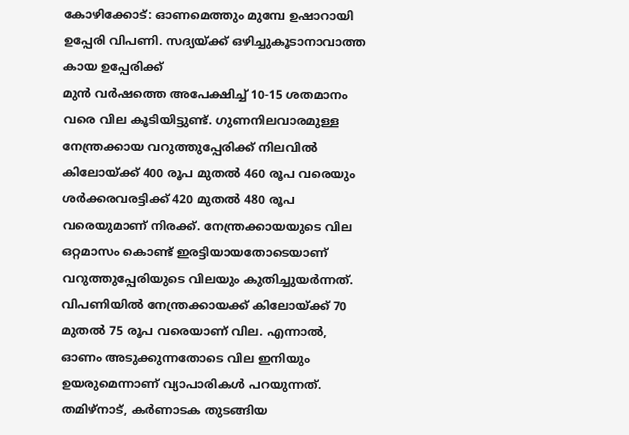കോഴിക്കോട്: ഓണമെത്തും മുമ്പേ ഉഷാറായി ഉപ്പേരി വിപണി. സദ്യയ്ക്ക് ഒഴിച്ചുകൂടാനാവാത്ത കായ ഉപ്പേരിക്ക്
മുൻ വർഷത്തെ അപേക്ഷിച്ച് 10-15 ശതമാനം വരെ വില കൂടിയിട്ടുണ്ട്. ഗുണനിലവാരമുള്ള നേന്ത്രക്കായ വറുത്തുപ്പേരിക്ക് നിലവിൽ കിലോയ്ക്ക് 400 രൂപ മുതൽ 460 രൂപ വരെയും ശർക്കരവരട്ടിക്ക് 420 മുതൽ 480 രൂപ വരെയുമാണ് നിരക്ക്. നേന്ത്രക്കായയുടെ വില ഒറ്റമാസം കൊണ്ട് ഇരട്ടിയായതോടെയാണ് വറുത്തുപ്പേരിയുടെ വിലയും കുതിച്ചുയർന്നത്. വിപണിയിൽ നേന്ത്രക്കായക്ക് കിലോയ്ക്ക് 70 മുതൽ 75 രൂപ വരെയാണ് വില. എന്നാൽ, ഓണം അടുക്കുന്നതോടെ വില ഇനിയും ഉയരുമെന്നാണ് വ്യാപാരികൾ പറയുന്നത്. തമിഴ്നാട്, കർണാടക തുടങ്ങിയ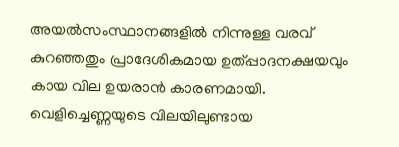അയൽസംസ്ഥാനങ്ങളിൽ നിന്നുള്ള വരവ് കുറഞ്ഞതും പ്രാദേശികമായ ഉത്പ്പാദനക്ഷയവും കായ വില ഉയരാൻ കാരണമായി. വെളിച്ചെണ്ണയുടെ വിലയിലുണ്ടായ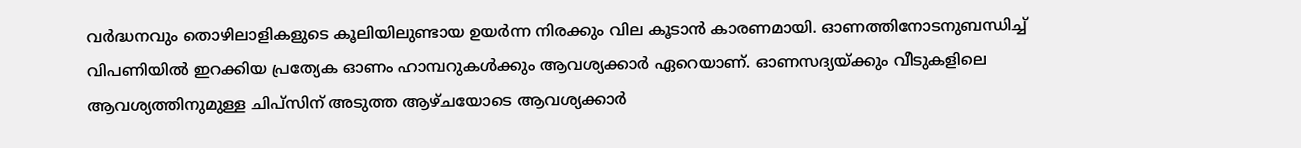വർദ്ധനവും തൊഴിലാളികളുടെ കൂലിയിലുണ്ടായ ഉയർന്ന നിരക്കും വില കൂടാൻ കാരണമായി. ഓണത്തിനോടനുബന്ധിച്ച് വിപണിയിൽ ഇറക്കിയ പ്രത്യേക ഓണം ഹാമ്പറുകൾക്കും ആവശ്യക്കാർ ഏറെയാണ്. ഓണസദ്യയ്ക്കും വീടുകളിലെ ആവശ്യത്തിനുമുള്ള ചിപ്സിന് അടുത്ത ആഴ്ചയോടെ ആവശ്യക്കാർ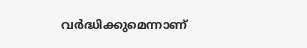വർദ്ധിക്കുമെന്നാണ്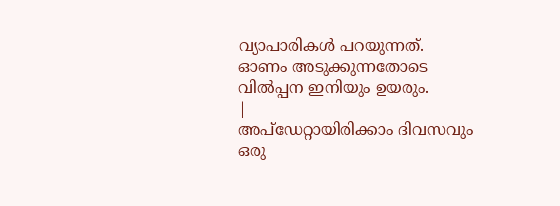വ്യാപാരികൾ പറയുന്നത്. ഓണം അടുക്കുന്നതോടെ വിൽപ്പന ഇനിയും ഉയരും.
|
അപ്ഡേറ്റായിരിക്കാം ദിവസവും
ഒരു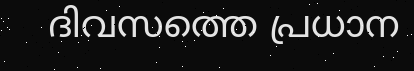ദിവസത്തെ പ്രധാന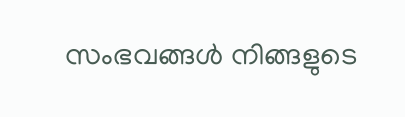സംഭവങ്ങൾ നിങ്ങളുടെ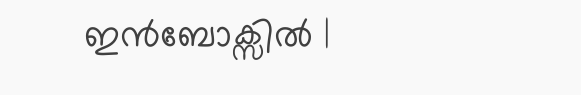ഇൻബോക്സിൽ |